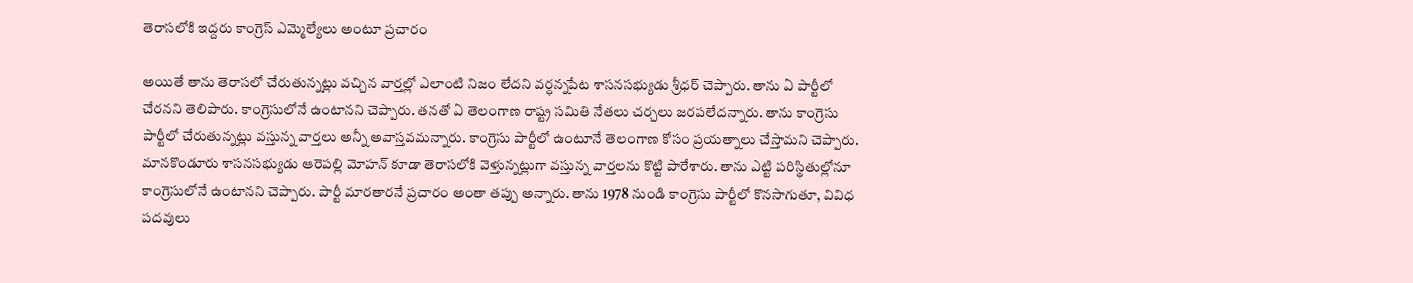తెరాసలోకి ఇద్దరు కాంగ్రెస్ ఎమ్మెల్యేలు అంటూ ప్రచారం

అయితే తాను తెరాసలో చేరుతున్నట్లు వచ్చిన వార్తల్లో ఎలాంటి నిజం లేదని వర్ధన్నపేట శాసనసభ్యుడు శ్రీధర్ చెప్పారు. తాను ఏ పార్టీలో చేరనని తెలిపారు. కాంగ్రెసులోనే ఉంటానని చెప్పారు. తనతో ఏ తెలంగాణ రాష్ట్ర సమితి నేతలు చర్చలు జరపలేదన్నారు. తాను కాంగ్రెసు పార్టీలో చేరుతున్నట్లు వస్తున్న వార్తలు అన్నీ అవాస్తవమన్నారు. కాంగ్రెసు పార్టీలో ఉంటూనే తెలంగాణ కోసం ప్రయత్నాలు చేస్తామని చెప్పారు.
మానకొండూరు శాసనసభ్యుడు ఆరెపల్లి మోహన్ కూడా తెరాసలోకి వెళ్తున్నట్లుగా వస్తున్న వార్తలను కొట్టి పారేశారు. తాను ఎట్టి పరిస్థితుల్లోనూ కాంగ్రెసులోనే ఉంటానని చెప్పారు. పార్టీ మారతారనే ప్రచారం అంతా తప్పు అన్నారు. తాను 1978 నుండి కాంగ్రెసు పార్టీలో కొనసాగుతూ, వివిధ పదవులు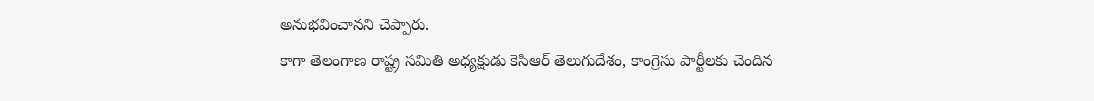అనుభవించానని చెప్పారు.
కాగా తెలంగాణ రాష్ట్ర సమితి అధ్యక్షుడు కెసిఆర్ తెలుగుదేశం, కాంగ్రెసు పార్టీలకు చెందిన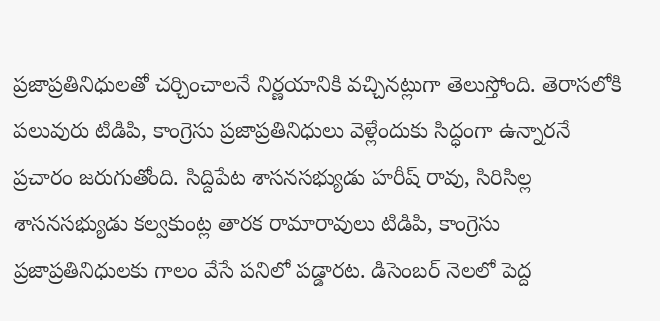ప్రజాప్రతినిధులతో చర్చించాలనే నిర్ణయానికి వచ్చినట్లుగా తెలుస్తోంది. తెరాసలోకి పలువురు టిడిపి, కాంగ్రెసు ప్రజాప్రతినిధులు వెళ్లేందుకు సిద్ధంగా ఉన్నారనే ప్రచారం జరుగుతోంది. సిద్దిపేట శాసనసభ్యుడు హరీష్ రావు, సిరిసిల్ల శాసనసభ్యుడు కల్వకుంట్ల తారక రామారావులు టిడిపి, కాంగ్రెసు ప్రజాప్రతినిధులకు గాలం వేసే పనిలో పడ్డారట. డిసెంబర్ నెలలో పెద్ద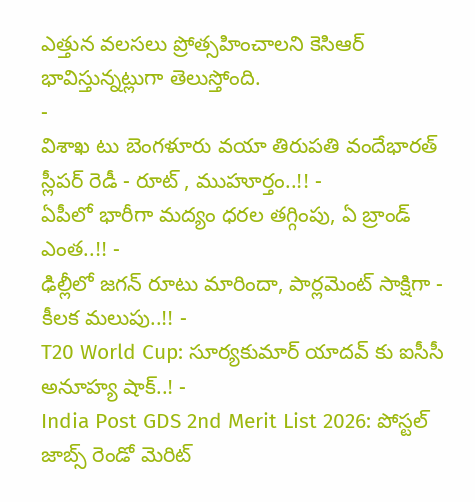ఎత్తున వలసలు ప్రోత్సహించాలని కెసిఆర్ భావిస్తున్నట్లుగా తెలుస్తోంది.
-
విశాఖ టు బెంగళూరు వయా తిరుపతి వందేభారత్ స్లీపర్ రెడీ - రూట్ , ముహూర్తం..!! -
ఏపీలో భారీగా మద్యం ధరల తగ్గింపు, ఏ బ్రాండ్ ఎంత..!! -
ఢిల్లీలో జగన్ రూటు మారిందా, పార్లమెంట్ సాక్షిగా - కీలక మలుపు..!! -
T20 World Cup: సూర్యకుమార్ యాదవ్ కు ఐసీసీ అనూహ్య షాక్..! -
India Post GDS 2nd Merit List 2026: పోస్టల్ జాబ్స్ రెండో మెరిట్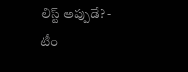లిస్ట్ అప్పుడే? -
టీం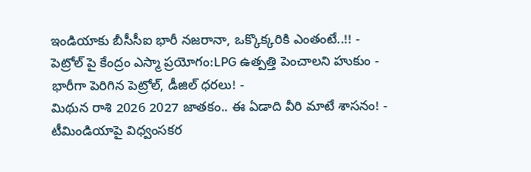ఇండియాకు బీసీసీఐ భారీ నజరానా, ఒక్కొక్కరికి ఎంతంటే..!! -
పెట్రోల్ పై కేంద్రం ఎస్మా ప్రయోగం:LPG ఉత్పత్తి పెంచాలని హుకుం -
భారీగా పెరిగిన పెట్రోల్, డీజిల్ ధరలు! -
మిథున రాశి 2026 2027 జాతకం.. ఈ ఏడాది వీరి మాటే శాసనం! -
టీమిండియాపై విధ్వంసకర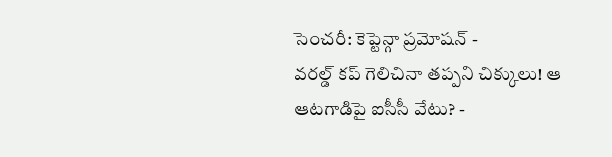సెంచరీ: కెప్టెన్గా ప్రమోషన్ -
వరల్డ్ కప్ గెలిచినా తప్పని చిక్కులు! ఆ ఆటగాడిపై ఐసీసీ వేటు? -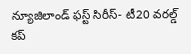న్యూజిలాండ్ ఫస్ట్ సిరీస్- టీ20 వరల్డ్ కప్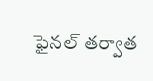ఫైనల్ తర్వాత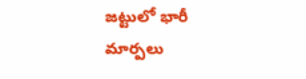జట్టులో భారీ మార్పలు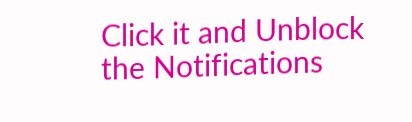Click it and Unblock the Notifications